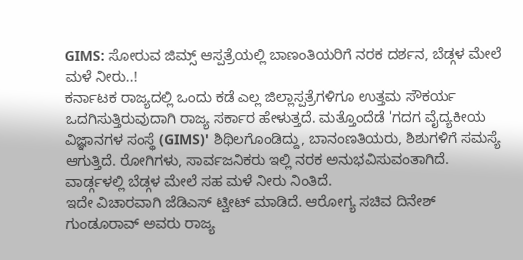GIMS: ಸೋರುವ ಜಿಮ್ಸ್ ಆಸ್ಪತ್ರೆಯಲ್ಲಿ ಬಾಣಂತಿಯರಿಗೆ ನರಕ ದರ್ಶನ, ಬೆಡ್ಗಳ ಮೇಲೆ ಮಳೆ ನೀರು..!
ಕರ್ನಾಟಕ ರಾಜ್ಯದಲ್ಲಿ ಒಂದು ಕಡೆ ಎಲ್ಲ ಜಿಲ್ಲಾಸ್ಪತ್ರೆಗಳಿಗೂ ಉತ್ತಮ ಸೌಕರ್ಯ ಒದಗಿಸುತ್ತಿರುವುದಾಗಿ ರಾಜ್ಯ ಸರ್ಕಾರ ಹೇಳುತ್ತದೆ. ಮತ್ತೊಂದೆಡೆ 'ಗದಗ ವೈದ್ಯಕೀಯ ವಿಜ್ಞಾನಗಳ ಸಂಸ್ಥೆ (GIMS)' ಶಿಥಿಲಗೊಂಡಿದ್ದು, ಬಾನಂಣತಿಯರು, ಶಿಶುಗಳಿಗೆ ಸಮಸ್ಯೆ ಆಗುತ್ತಿದೆ. ರೋಗಿಗಳು, ಸಾರ್ವಜನಿಕರು ಇಲ್ಲಿ ನರಕ ಅನುಭವಿಸುವಂತಾಗಿದೆ. ವಾರ್ಡ್ಗಳಲ್ಲಿ ಬೆಡ್ಗಳ ಮೇಲೆ ಸಹ ಮಳೆ ನೀರು ನಿಂತಿದೆ.
ಇದೇ ವಿಚಾರವಾಗಿ ಜೆಡಿಎಸ್ ಟ್ವೀಟ್ ಮಾಡಿದೆ. ಆರೋಗ್ಯ ಸಚಿವ ದಿನೇಶ್ ಗುಂಡೂರಾವ್ ಅವರು ರಾಜ್ಯ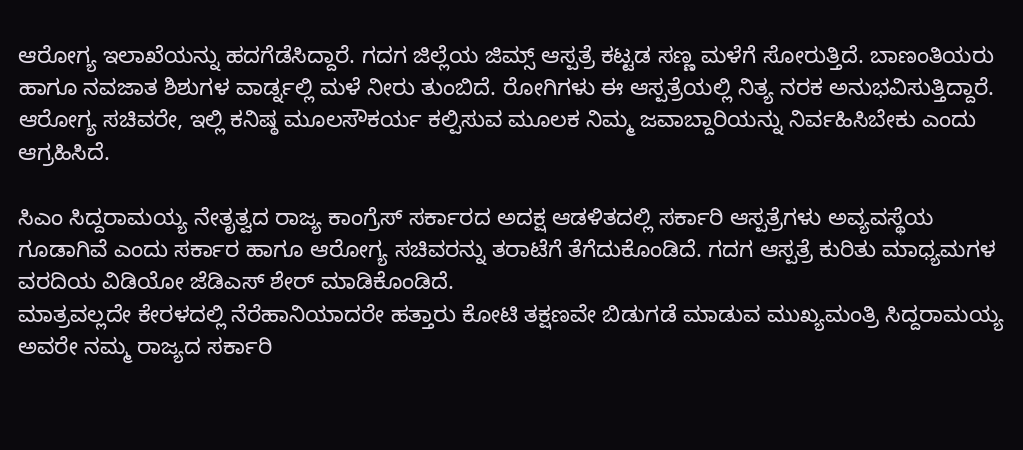ಆರೋಗ್ಯ ಇಲಾಖೆಯನ್ನು ಹದಗೆಡೆಸಿದ್ದಾರೆ. ಗದಗ ಜಿಲ್ಲೆಯ ಜಿಮ್ಸ್ ಆಸ್ಪತ್ರೆ ಕಟ್ಟಡ ಸಣ್ಣ ಮಳೆಗೆ ಸೋರುತ್ತಿದೆ. ಬಾಣಂತಿಯರು ಹಾಗೂ ನವಜಾತ ಶಿಶುಗಳ ವಾರ್ಡ್ನಲ್ಲಿ ಮಳೆ ನೀರು ತುಂಬಿದೆ. ರೋಗಿಗಳು ಈ ಆಸ್ಪತ್ರೆಯಲ್ಲಿ ನಿತ್ಯ ನರಕ ಅನುಭವಿಸುತ್ತಿದ್ದಾರೆ. ಆರೋಗ್ಯ ಸಚಿವರೇ, ಇಲ್ಲಿ ಕನಿಷ್ಠ ಮೂಲಸೌಕರ್ಯ ಕಲ್ಪಿಸುವ ಮೂಲಕ ನಿಮ್ಮ ಜವಾಬ್ದಾರಿಯನ್ನು ನಿರ್ವಹಿಸಿಬೇಕು ಎಂದು ಆಗ್ರಹಿಸಿದೆ.

ಸಿಎಂ ಸಿದ್ದರಾಮಯ್ಯ ನೇತೃತ್ವದ ರಾಜ್ಯ ಕಾಂಗ್ರೆಸ್ ಸರ್ಕಾರದ ಅದಕ್ಷ ಆಡಳಿತದಲ್ಲಿ ಸರ್ಕಾರಿ ಆಸ್ಪತ್ರೆಗಳು ಅವ್ಯವಸ್ಥೆಯ ಗೂಡಾಗಿವೆ ಎಂದು ಸರ್ಕಾರ ಹಾಗೂ ಆರೋಗ್ಯ ಸಚಿವರನ್ನು ತರಾಟೆಗೆ ತೆಗೆದುಕೊಂಡಿದೆ. ಗದಗ ಆಸ್ಪತ್ರೆ ಕುರಿತು ಮಾಧ್ಯಮಗಳ ವರದಿಯ ವಿಡಿಯೋ ಜೆಡಿಎಸ್ ಶೇರ್ ಮಾಡಿಕೊಂಡಿದೆ.
ಮಾತ್ರವಲ್ಲದೇ ಕೇರಳದಲ್ಲಿ ನೆರೆಹಾನಿಯಾದರೇ ಹತ್ತಾರು ಕೋಟಿ ತಕ್ಷಣವೇ ಬಿಡುಗಡೆ ಮಾಡುವ ಮುಖ್ಯಮಂತ್ರಿ ಸಿದ್ದರಾಮಯ್ಯ ಅವರೇ ನಮ್ಮ ರಾಜ್ಯದ ಸರ್ಕಾರಿ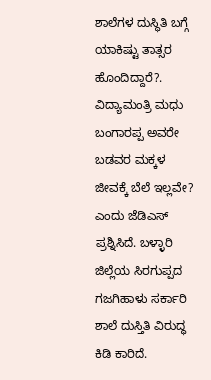ಶಾಲೆಗಳ ದುಸ್ಥಿತಿ ಬಗ್ಗೆ ಯಾಕಿಷ್ಟು ತಾತ್ಸರ ಹೊಂದಿದ್ದಾರೆ?. ವಿದ್ಯಾಮಂತ್ರಿ ಮಧು ಬಂಗಾರಪ್ಪ ಅವರೇ ಬಡವರ ಮಕ್ಕಳ ಜೀವಕ್ಕೆ ಬೆಲೆ ಇಲ್ಲವೇ? ಎಂದು ಜೆಡಿಎಸ್ ಪ್ರಶ್ನಿಸಿದೆ. ಬಳ್ಳಾರಿ ಜಿಲ್ಲೆಯ ಸಿರಗುಪ್ಪದ ಗಜಗಿಹಾಳು ಸರ್ಕಾರಿ ಶಾಲೆ ದುಸ್ತಿತಿ ವಿರುದ್ಧ ಕಿಡಿ ಕಾರಿದೆ.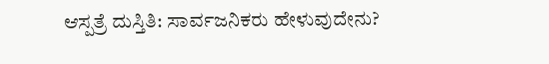ಆಸ್ಪತ್ರೆ ದುಸ್ತಿತಿ: ಸಾರ್ವಜನಿಕರು ಹೇಳುವುದೇನು?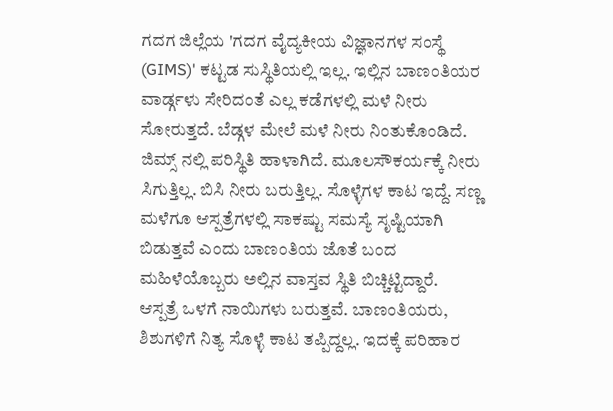ಗದಗ ಜಿಲ್ಲೆಯ 'ಗದಗ ವೈದ್ಯಕೀಯ ವಿಜ್ಞಾನಗಳ ಸಂಸ್ಥೆ (GIMS)' ಕಟ್ಟಡ ಸುಸ್ಥಿತಿಯಲ್ಲಿ ಇಲ್ಲ. ಇಲ್ಲಿನ ಬಾಣಂತಿಯರ ವಾರ್ಡ್ಗಳು ಸೇರಿದಂತೆ ಎಲ್ಲ ಕಡೆಗಳಲ್ಲಿ ಮಳೆ ನೀರು ಸೋರುತ್ತದೆ. ಬೆಡ್ಗಳ ಮೇಲೆ ಮಳೆ ನೀರು ನಿಂತುಕೊಂಡಿದೆ. ಜಿಮ್ಸ್ ನಲ್ಲಿ ಪರಿಸ್ಥಿತಿ ಹಾಳಾಗಿದೆ. ಮೂಲಸೌಕರ್ಯಕ್ಕೆ ನೀರು ಸಿಗುತ್ತಿಲ್ಲ. ಬಿಸಿ ನೀರು ಬರುತ್ತಿಲ್ಲ. ಸೊಳ್ಳೆಗಳ ಕಾಟ ಇದ್ದೆ. ಸಣ್ಣ ಮಳೆಗೂ ಆಸ್ಪತ್ರೆಗಳಲ್ಲಿ ಸಾಕಷ್ಟು ಸಮಸ್ಯೆ ಸೃಷ್ಟಿಯಾಗಿ ಬಿಡುತ್ತವೆ ಎಂದು ಬಾಣಂತಿಯ ಜೊತೆ ಬಂದ ಮಹಿಳೆಯೊಬ್ಬರು ಅಲ್ಲಿನ ವಾಸ್ತವ ಸ್ಥಿತಿ ಬಿಚ್ಚಿಟ್ಟಿದ್ದಾರೆ.
ಆಸ್ಪತ್ರೆ ಒಳಗೆ ನಾಯಿಗಳು ಬರುತ್ತವೆ. ಬಾಣಂತಿಯರು, ಶಿಶುಗಳಿಗೆ ನಿತ್ಯ ಸೊಳ್ಳೆ ಕಾಟ ತಪ್ಪಿದ್ದಲ್ಲ. ಇದಕ್ಕೆ ಪರಿಹಾರ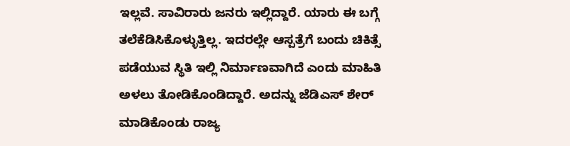ಇಲ್ಲವೆ. ಸಾವಿರಾರು ಜನರು ಇಲ್ಲಿದ್ದಾರೆ. ಯಾರು ಈ ಬಗ್ಗೆ ತಲೆಕೆಡಿಸಿಕೊಳ್ಳುತ್ತಿಲ್ಲ. ಇದರಲ್ಲೇ ಆಸ್ಪತ್ರೆಗೆ ಬಂದು ಚಿಕಿತ್ಸೆ ಪಡೆಯುವ ಸ್ಥಿತಿ ಇಲ್ಲಿ ನಿರ್ಮಾಣವಾಗಿದೆ ಎಂದು ಮಾಹಿತಿ ಅಳಲು ತೋಡಿಕೊಂಡಿದ್ದಾರೆ. ಅದನ್ನು ಜೆಡಿಎಸ್ ಶೇರ್ ಮಾಡಿಕೊಂಡು ರಾಜ್ಯ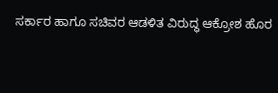ಸರ್ಕಾರ ಹಾಗೂ ಸಚಿವರ ಆಡಳಿತ ವಿರುದ್ಧ ಆಕ್ರೋಶ ಹೊರ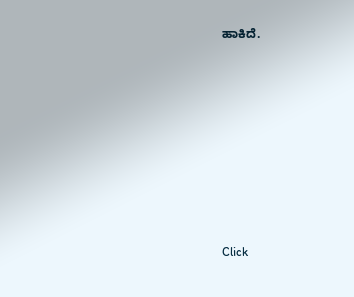ಹಾಕಿದೆ.












Click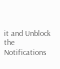it and Unblock the Notifications